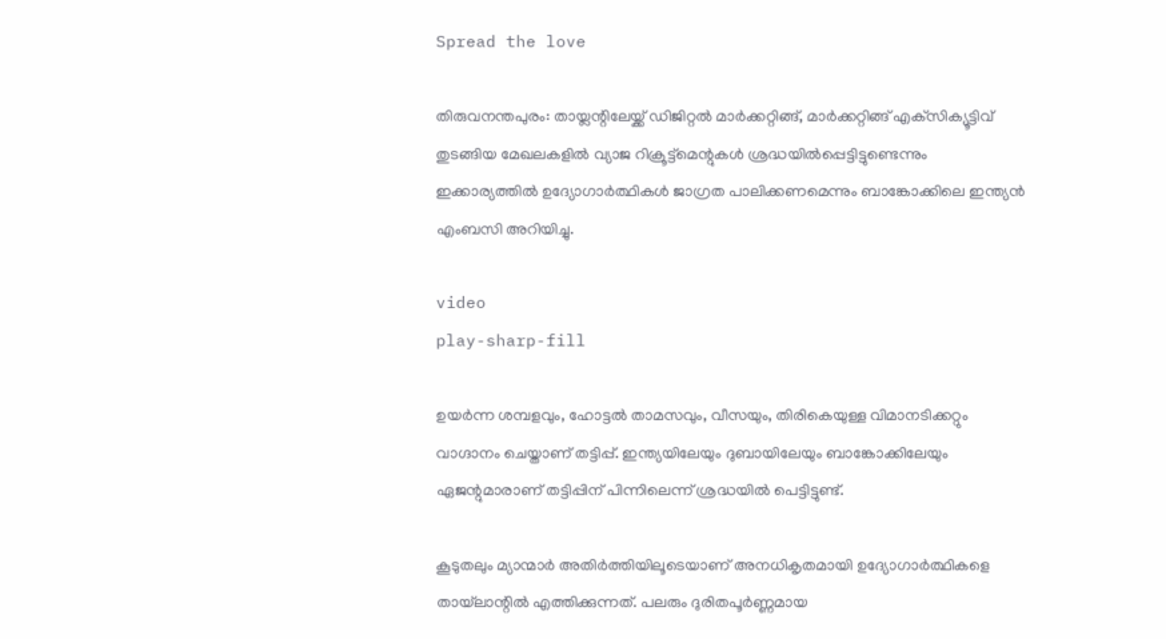Spread the love

തിരുവനന്തപുരം: തായ്ലന്റിലേയ്ക്ക് ഡിജിറ്റൽ മാർക്കറ്റിങ്ങ്, മാർക്കറ്റിങ്ങ് എക്‌സിക്യൂട്ടിവ് തുടങ്ങിയ മേഖലകളിൽ വ്യാജ റിക്രൂട്ട്‌മെന്റുകൾ ശ്രദ്ധയിൽപ്പെട്ടിട്ടുണ്ടെന്നും ഇക്കാര്യത്തിൽ ഉദ്യോഗാർത്ഥികൾ ജാഗ്രത പാലിക്കണമെന്നും ബാങ്കോക്കിലെ ഇന്ത്യൻ എംബസി അറിയിച്ചു.

video
play-sharp-fill

ഉയർന്ന ശമ്പളവും, ഹോട്ടൽ താമസവും, വീസയും, തിരികെയുള്ള വിമാനടിക്കറ്റും വാഗ്ദാനം ചെയ്താണ് തട്ടിപ്പ്. ഇന്ത്യയിലേയും ദുബായിലേയും ബാങ്കോക്കിലേയും ഏജന്റുമാരാണ് തട്ടിപ്പിന് പിന്നിലെന്ന് ശ്രദ്ധയിൽ പെട്ടിട്ടുണ്ട്.

കൂടുതലും മ്യാന്മാർ അതിർത്തിയിലൂടെയാണ് അനധികൃതമായി ഉദ്യോഗാർത്ഥികളെ തായ്‌ലാന്റിൽ എത്തിക്കുന്നത്. പലരും ദുരിതപൂർണ്ണമായ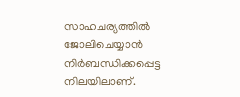സാഹചര്യത്തിൽ ജോലിചെയ്യാൻ നിർബന്ധിക്കപ്പെട്ട നിലയിലാണ്.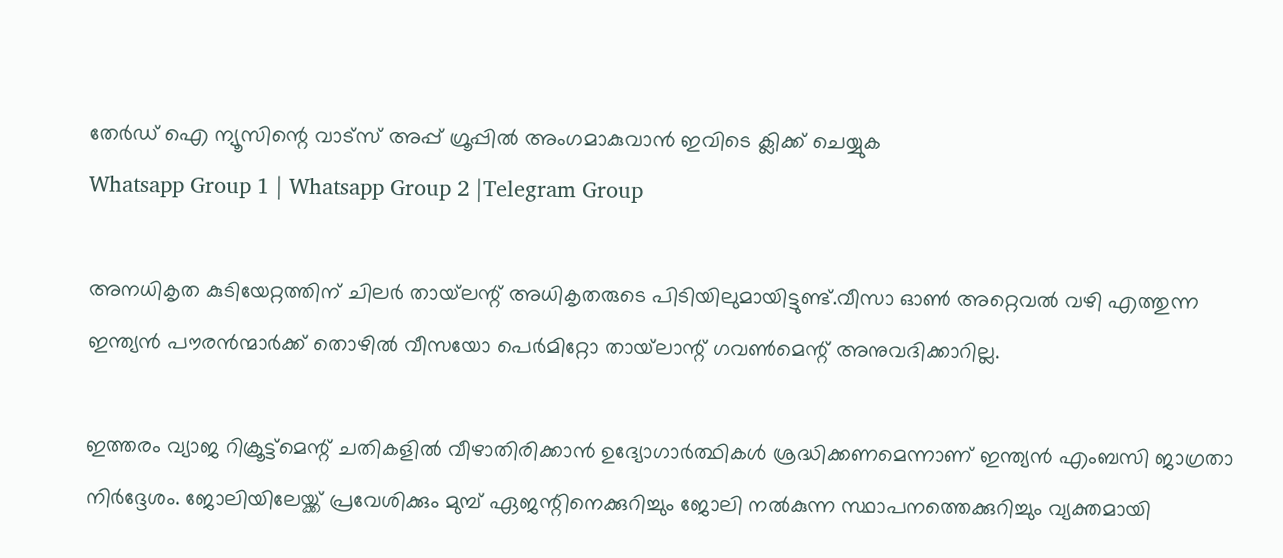തേർഡ് ഐ ന്യൂസിന്റെ വാട്സ് അപ്പ് ഗ്രൂപ്പിൽ അംഗമാകുവാൻ ഇവിടെ ക്ലിക്ക് ചെയ്യുക
Whatsapp Group 1 | Whatsapp Group 2 |Telegram Group

അനധികൃത കുടിയേറ്റത്തിന് ചിലർ തായ്‌ലന്റ് അധികൃതരുടെ പിടിയിലുമായിട്ടുണ്ട്.വീസാ ഓൺ അറ്റെവൽ വഴി എത്തുന്ന ഇന്ത്യൻ പൗരൻന്മാർക്ക് തൊഴിൽ വീസയോ പെർമിറ്റോ തായ്‌ലാന്റ് ഗവൺമെന്റ് അനുവദിക്കാറില്ല.

ഇത്തരം വ്യാജ റിക്രൂട്ട്‌മെന്റ് ചതികളിൽ വീഴാതിരിക്കാൻ ഉദ്യോഗാർത്ഥികൾ ശ്രദ്ധിക്കണമെന്നാണ് ഇന്ത്യൻ എംബസി ജാഗ്രതാ നിർദ്ദേശം. ജോലിയിലേയ്ക്ക് പ്രവേശിക്കും മുമ്പ് ഏജന്റിനെക്കുറിച്ചും ജോലി നൽകുന്ന സ്ഥാപനത്തെക്കുറിച്ചും വ്യക്തമായി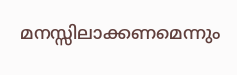മനസ്സിലാക്കണമെന്നും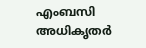എംബസി അധികൃതർ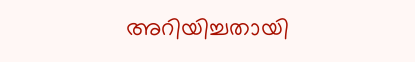അറിയിച്ചതായി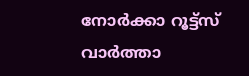നോർക്കാ റൂട്ട്സ് വാർത്താ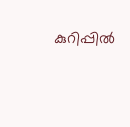കുറിപ്പിൽ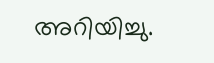അറിയിച്ചു.